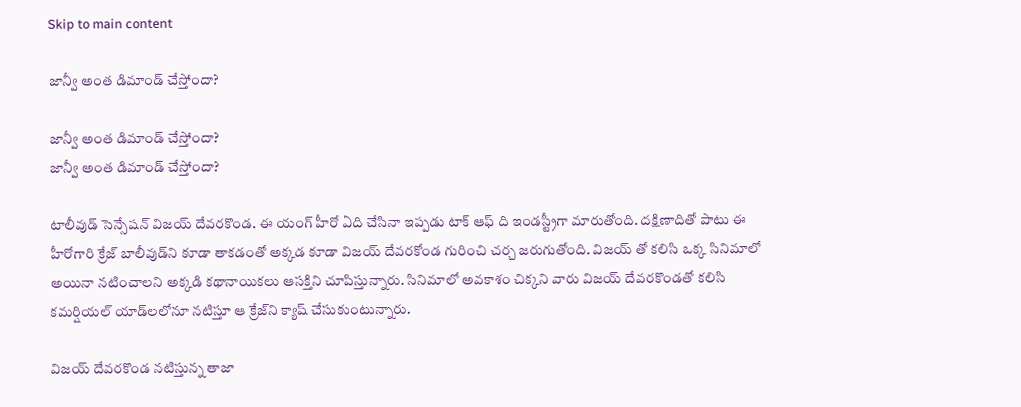Skip to main content

జాన్వీ అంత డిమాండ్ చేస్తోందా?

జాన్వీ అంత డిమాండ్ చేస్తోందా?
జాన్వీ అంత డిమాండ్ చేస్తోందా?

టాలీవుడ్ సెన్సేష‌న్ విజ‌య్ దేవ‌ర‌కొండ. ఈ యంగ్ హీరో ఏది చేసినా ఇప్ప‌డు టాక్ ఆఫ్ ది ఇండ‌స్ట్రీగా మారుతోంది. ద‌క్షిణాదితో పాటు ఈ హీరోగారి క్రేజ్ బాలీవుడ్‌ని కూడా తాక‌డంతో అక్క‌డ కూడా విజ‌య్ దేవ‌రకోండ గురించి చ‌ర్చ జ‌రుగుతోంది. విజ‌య్ తో క‌లిసి ఒక్క సినిమాలో అయినా న‌టించాల‌ని అక్క‌డి క‌థానాయిక‌లు ఆస‌క్తిని చూపిస్తున్నారు. సినిమాలో అవ‌కాశం చిక్కని వారు విజ‌య్ దేవ‌ర‌కొండ‌తో క‌లిసి క‌మ‌ర్షియ‌ల్ యాడ్‌ల‌లోనూ న‌టిస్తూ ఆ క్రేజ్‌ని క్యాష్ చేసుకుంటున్నారు.

విజ‌య్ దేవ‌ర‌కొండ న‌టిస్తున్న తాజా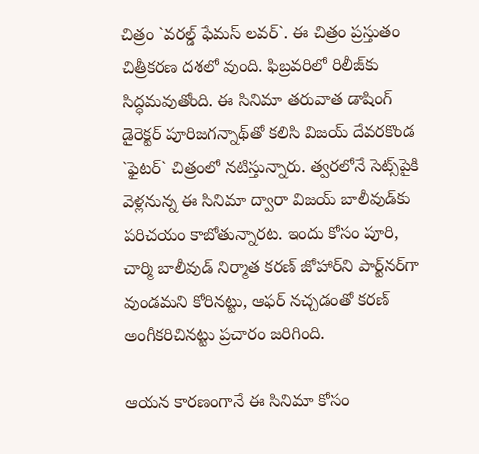చిత్రం `వ‌ర‌ల్డ్ ఫేమ‌స్ ల‌వ‌ర్‌`. ఈ చిత్రం ప్ర‌స్తుతం చిత్రీక‌ర‌ణ ద‌శ‌లో వుంది. ఫిబ్ర‌వ‌రిలో రిలీజ్‌కు సిద్ధ‌మ‌వుతోంది. ఈ సినిమా త‌రువాత డాషింగ్ డైరెక్ట‌ర్ పూరిజ‌గ‌న్నాథ్‌తో క‌లిసి విజ‌య్ దేవ‌ర‌కొండ `ఫైట‌ర్‌` చిత్రంలో న‌టిస్తున్నారు. త్వ‌ర‌లోనే సెట్స్‌పైకి వెళ్ల‌నున్న ఈ సినిమా ద్వారా విజ‌య్ బాలీవుడ్‌కు ప‌రిచ‌యం కాబోతున్నార‌ట‌. ఇందు కోసం పూరి, చార్మి బాలీవుడ్ నిర్మాత క‌ర‌ణ్ జోహార్‌ని పార్ట్‌న‌ర్‌గా వుండ‌మ‌ని కోరిన‌ట్టు, ఆఫ‌ర్ న‌చ్చ‌డంతో క‌ర‌ణ్ అంగీక‌రిచిన‌ట్టు ప్ర‌చారం జ‌రిగింది.

ఆయ‌న కార‌ణంగానే ఈ సినిమా కోసం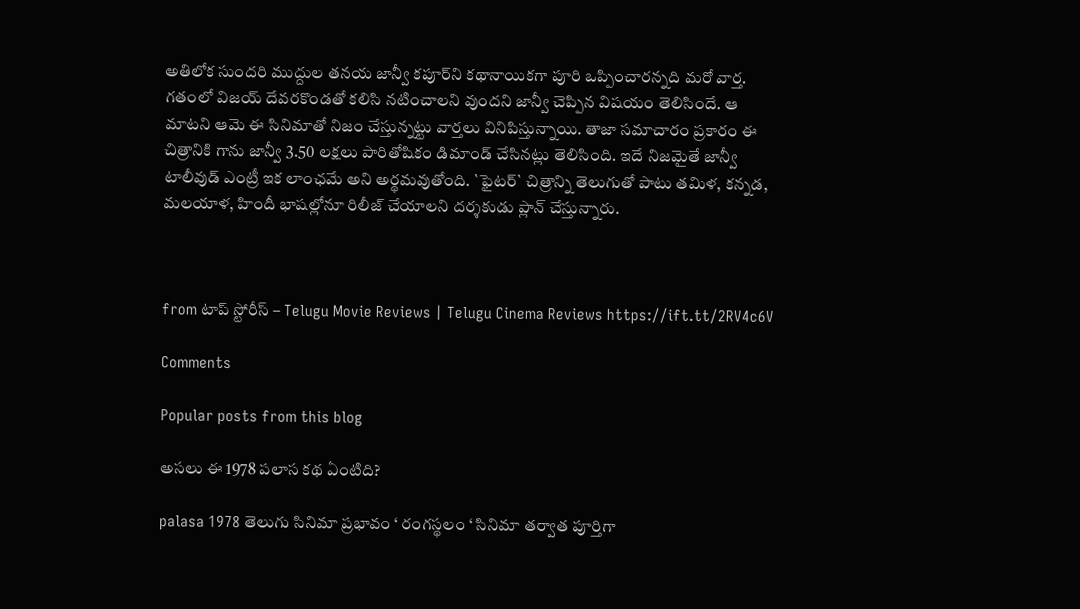అతిలోక సుంద‌రి ముద్దుల త‌న‌య జాన్వీ క‌పూర్‌ని క‌థానాయిక‌గా పూరి ఒప్పించార‌న్న‌ది మ‌రో వార్త‌. గ‌తంలో విజ‌య్ దేవ‌ర‌కొండ‌తో క‌లిసి న‌టించాల‌ని వుంద‌ని జాన్వీ చెప్పిన విష‌యం తెలిసిందే. ఆ మాట‌ని ఆమె ఈ సినిమాతో నిజం చేస్తున్న‌ట్టు వార్త‌లు వినిపిస్తున్నాయి. తాజా స‌మాచారం ప్ర‌కారం ఈ చిత్రానికి గాను జాన్వీ 3.50 ల‌క్ష‌లు పారితోషికం డిమాండ్ చేసిన‌ట్లు తెలిసింది. ఇదే నిజ‌మైతే జాన్వీ టాలీవుడ్ ఎంట్రీ ఇక లాంఛ‌మే అని అర్థ‌మ‌వుతోంది. `ఫైట‌ర్‌` చిత్రాన్ని తెలుగుతో పాటు త‌మిళ‌, క‌న్న‌డ‌, మ‌ల‌యాళ‌, హిందీ భాష‌ల్లోనూ రిలీజ్ చేయాల‌ని ద‌ర్శ‌కుడు ప్లాన్ చేస్తున్నారు.



from టాప్ స్టోరీస్ – Telugu Movie Reviews | Telugu Cinema Reviews https://ift.tt/2RV4c6V

Comments

Popular posts from this blog

అసలు ఈ 1978 పలాస కథ ఏంటిది?

palasa 1978 తెలుగు సినిమా ప్రభావం ‘ రంగస్థలం ‘ సినిమా తర్వాత పూర్తిగా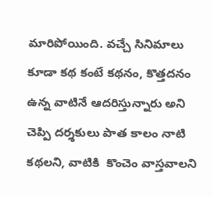మారిపోయింది. వచ్చే సినిమాలు కూడా కథ కంటే కథనం, కొత్తదనం ఉన్న వాటినే ఆదరిస్తున్నారు అని చెప్పి దర్శకులు పాత కాలం నాటి కథలని, వాటికి  కొంచెం వాస్తవాలని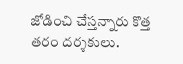జోడించి చేస్తన్నారు కొత్త తరం దర్శకులు.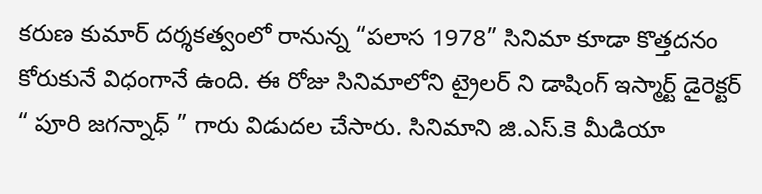కరుణ కుమార్ దర్శకత్వంలో రానున్న “పలాస 1978” సినిమా కూడా కొత్తదనం కోరుకునే విధంగానే ఉంది. ఈ రోజు సినిమాలోని ట్రైలర్ ని డాషింగ్ ఇస్మార్ట్ డైరెక్టర్ “ పూరి జగన్నాధ్ ” గారు విడుదల చేసారు. సినిమాని జి.ఎస్.కె మీడియా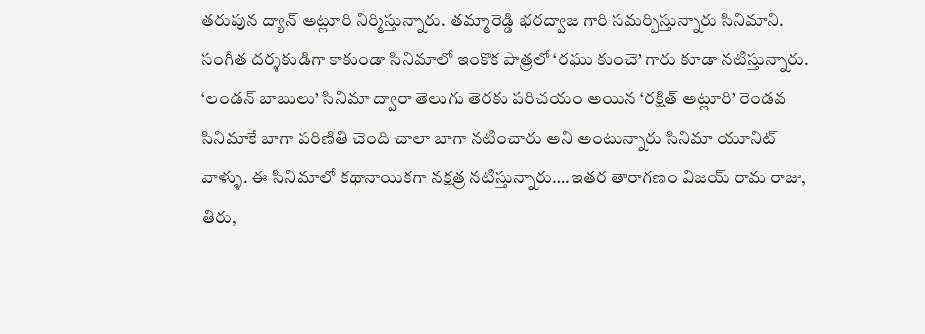తరుపున ద్యాన్ అట్లూరి నిర్మిస్తున్నారు. తమ్మారెడ్డి భరద్వాజ గారి సమర్పిస్తున్నారు సినిమాని. సంగీత దర్శకుడిగా కాకుండా సినిమాలో ఇంకొక పాత్రలో ‘రఘు కుంచె’ గారు కూడా నటిస్తున్నారు. ‘లండన్ బాబులు’ సినిమా ద్వారా తెలుగు తెరకు పరిచయం అయిన ‘రక్షిత్ అట్లూరి’ రెండవ సినిమాకే బాగా పరిణితి చెంది చాలా బాగా నటించారు అని అంటున్నారు సినిమా యూనిట్ వాళ్ళు. ఈ సినిమాలో కథానాయికగా నక్షత్ర నటిస్తున్నారు….ఇతర తారాగణం విజయ్ రామ రాజు, తిరు,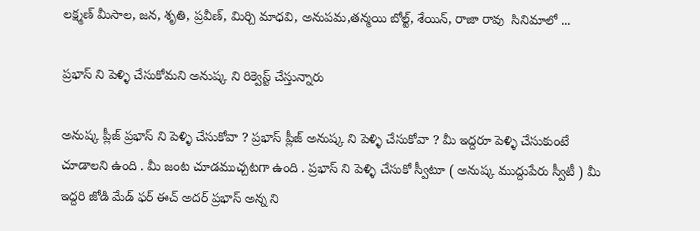లక్ష్మణ్ మీసాల, జన, శృతి, ప్రవీణ్, మిర్చి మాధవి, అనుపమ,తన్మయి బోల్ట్, శేయిన్, రాజా రావు  సినిమాలో ...

ప్రభాస్ ని పెళ్ళి చేసుకోమని అనుష్క ని రిక్వెస్ట్ చేస్తున్నారు

అనుష్క ప్లీజ్ ప్రభాస్ ని పెళ్ళి చేసుకోవా ? ప్రభాస్ ప్లీజ్ అనుష్క ని పెళ్ళి చేసుకోవా ? మీ ఇద్దరూ పెళ్ళి చేసుకుంటే చూడాలని ఉంది . మీ జంట చూడముచ్చటగా ఉంది . ప్రభాస్ ని పెళ్ళి చేసుకో స్వీటూ ( అనుష్క ముద్దుపేరు స్వీటీ ) మీ ఇద్దరి జోడి మేడ్ ఫర్ ఈచ్ అదర్ ప్రభాస్ అన్న ని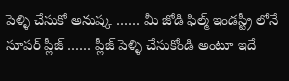పెళ్ళి చేసుకో అనుష్క …… మీ జోడి ఫిల్మ్ ఇండస్ట్రీ లోనే సూపర్ ప్లీజ్ …… ప్లీజ్ పెళ్ళి చేసుకోండి అంటూ ఇదే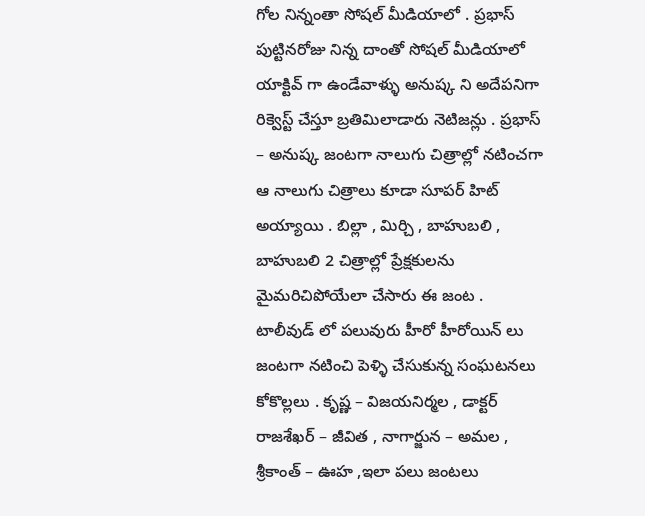గోల నిన్నంతా సోషల్ మీడియాలో . ప్రభాస్ పుట్టినరోజు నిన్న దాంతో సోషల్ మీడియాలో యాక్టివ్ గా ఉండేవాళ్ళు అనుష్క ని అదేపనిగా రిక్వెస్ట్ చేస్తూ బ్రతిమిలాడారు నెటిజన్లు . ప్రభాస్ – అనుష్క జంటగా నాలుగు చిత్రాల్లో నటించగా ఆ నాలుగు చిత్రాలు కూడా సూపర్ హిట్ అయ్యాయి . బిల్లా , మిర్చి , బాహుబలి , బాహుబలి 2 చిత్రాల్లో ప్రేక్షకులను మైమరిచిపోయేలా చేసారు ఈ జంట . టాలీవుడ్ లో పలువురు హీరో హీరోయిన్ లు జంటగా నటించి పెళ్ళి చేసుకున్న సంఘటనలు కోకొల్లలు . కృష్ణ – విజయనిర్మల , డాక్టర్ రాజశేఖర్ – జీవిత , నాగార్జున – అమల , శ్రీకాంత్ – ఊహ ,ఇలా పలు జంటలు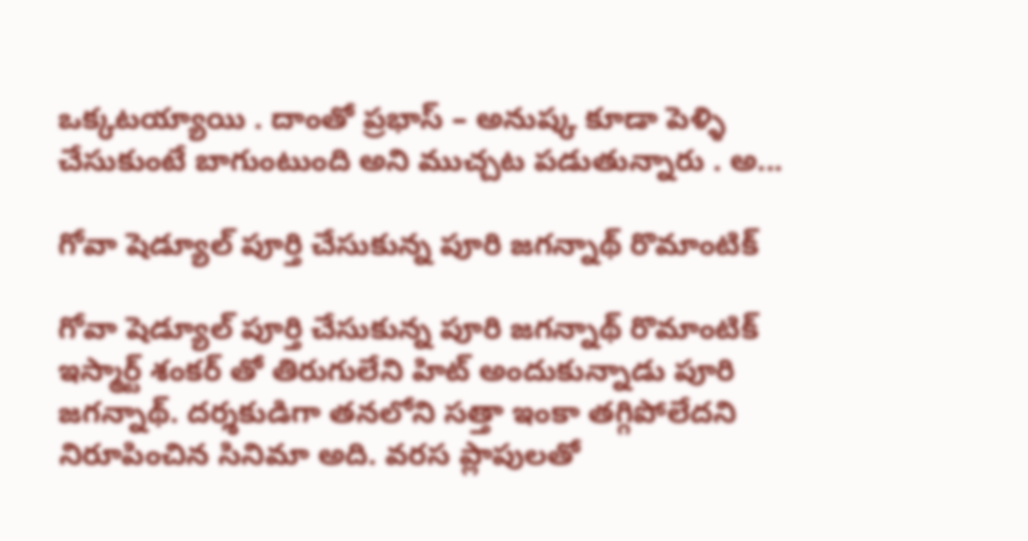ఒక్కటయ్యాయి . దాంతో ప్రభాస్ – అనుష్క కూడా పెళ్ళి చేసుకుంటే బాగుంటుంది అని ముచ్చట పడుతున్నారు . అ...

గోవా షెడ్యూల్ పూర్తి చేసుకున్న పూరి జగన్నాథ్ రొమాంటిక్

గోవా షెడ్యూల్ పూర్తి చేసుకున్న పూరి జగన్నాథ్ రొమాంటిక్ ఇస్మార్ట్ శంకర్ తో తిరుగులేని హిట్ అందుకున్నాడు పూరి జగన్నాథ్. దర్శకుడిగా తనలోని సత్తా ఇంకా తగ్గిపోలేదని నిరూపించిన సినిమా అది. వరస ప్లాపులతో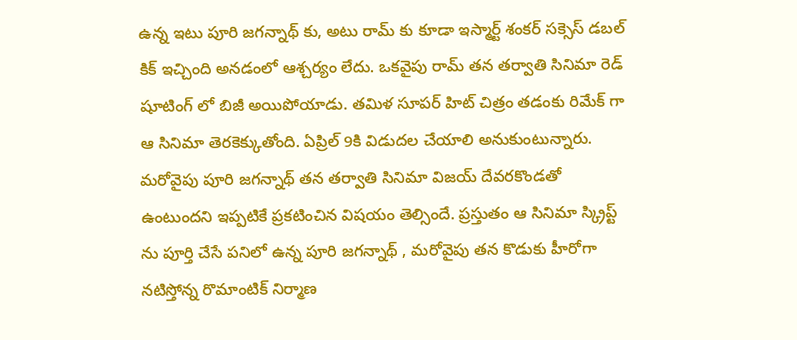ఉన్న ఇటు పూరి జగన్నాథ్ కు, అటు రామ్ కు కూడా ఇస్మార్ట్ శంకర్ సక్సెస్ డబల్ కిక్ ఇచ్చింది అనడంలో ఆశ్చర్యం లేదు. ఒకవైపు రామ్ తన తర్వాతి సినిమా రెడ్ షూటింగ్ లో బిజీ అయిపోయాడు. తమిళ సూపర్ హిట్ చిత్రం తడంకు రిమేక్ గా ఆ సినిమా తెరకెక్కుతోంది. ఏప్రిల్ 9కి విడుదల చేయాలి అనుకుంటున్నారు. మరోవైపు పూరి జగన్నాథ్ తన తర్వాతి సినిమా విజయ్ దేవరకొండతో ఉంటుందని ఇప్పటికే ప్రకటించిన విషయం తెల్సిందే. ప్రస్తుతం ఆ సినిమా స్క్రిప్ట్ ను పూర్తి చేసే పనిలో ఉన్న పూరి జగన్నాథ్ , మరోవైపు తన కొడుకు హీరోగా నటిస్తోన్న రొమాంటిక్ నిర్మాణ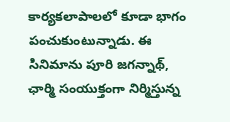కార్యకలాపాలలో కూడా భాగం పంచుకుంటున్నాడు. ఈ సినిమాను పూరి జగన్నాథ్, ఛార్మి సంయుక్తంగా నిర్మిస్తున్న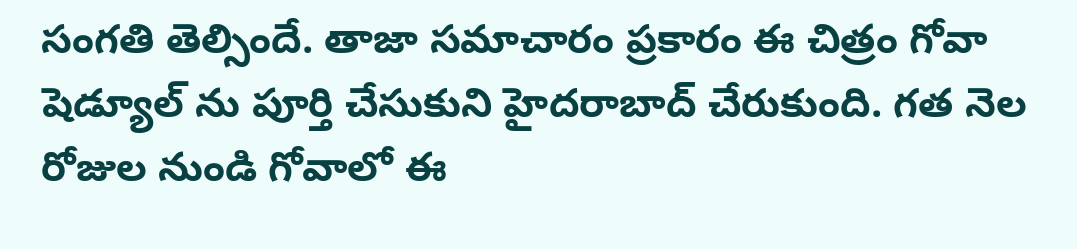సంగతి తెల్సిందే. తాజా సమాచారం ప్రకారం ఈ చిత్రం గోవా షెడ్యూల్ ను పూర్తి చేసుకుని హైదరాబాద్ చేరుకుంది. గత నెల రోజుల నుండి గోవాలో ఈ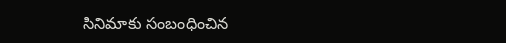సినిమాకు సంబంధించిన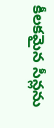కీలకమైన సీన్లను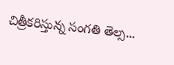చిత్రీకరిస్తున్న సంగతి తెల్స...